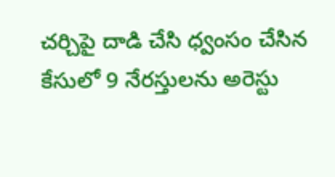చర్చిపై దాడి చేసి ధ్వంసం చేసిన కేసులో 9 నేరస్తులను అరెస్టు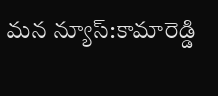మన న్యూస్:కామారెడ్డి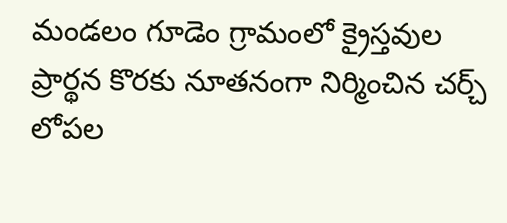మండలం గూడెం గ్రామంలో క్రైస్తవుల ప్రార్థన కొరకు నూతనంగా నిర్మించిన చర్చ్ లోపల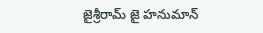జైశ్రీరామ్ జై హనుమాన్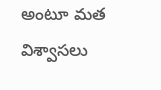అంటూ మత విశ్వాసలు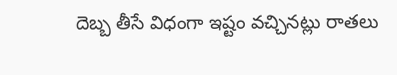దెబ్బ తీసే విధంగా ఇష్టం వచ్చినట్లు రాతలు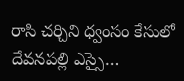రాసి చర్చిని ధ్వంసం కేసులో దేవనపల్లి ఎస్సై…